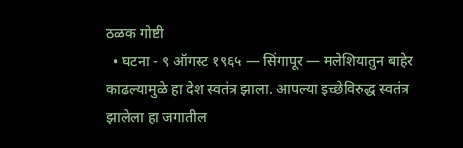ठळक गोष्टी
  • घटना - ९ ऑगस्ट १९६५ — सिंगापूर — मलेशियातुन बाहेर काढल्यामुळे हा देश स्वतंत्र झाला. आपल्या इच्छेविरुद्ध स्वतंत्र झालेला हा जगातील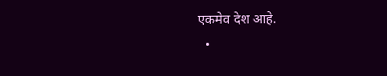एकमेव देश आहे.
  •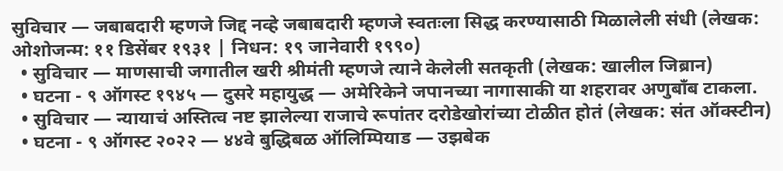सुविचार — जबाबदारी म्हणजे जिद्द नव्हे जबाबदारी म्हणजे स्वतःला सिद्ध करण्यासाठी मिळालेली संधी (लेखक: ओशोजन्म: ११ डिसेंबर १९३१ | निधन: १९ जानेवारी १९९०)
  • सुविचार — माणसाची जगातील खरी श्रीमंती म्हणजे त्याने केलेली सतकृती (लेखक: खालील जिब्रान)
  • घटना - ९ ऑगस्ट १९४५ — दुसरे महायुद्ध — अमेरिकेने जपानच्या नागासाकी या शहरावर अणुबाँब टाकला.
  • सुविचार — न्यायाचं अस्तित्व नष्ट झालेल्या राजाचे रूपांतर दरोडेखोरांच्या टोळीत होतं (लेखक: संत ऑक्स्टीन)
  • घटना - ९ ऑगस्ट २०२२ — ४४वे बुद्धिबळ ऑलिम्पियाड — उझबेक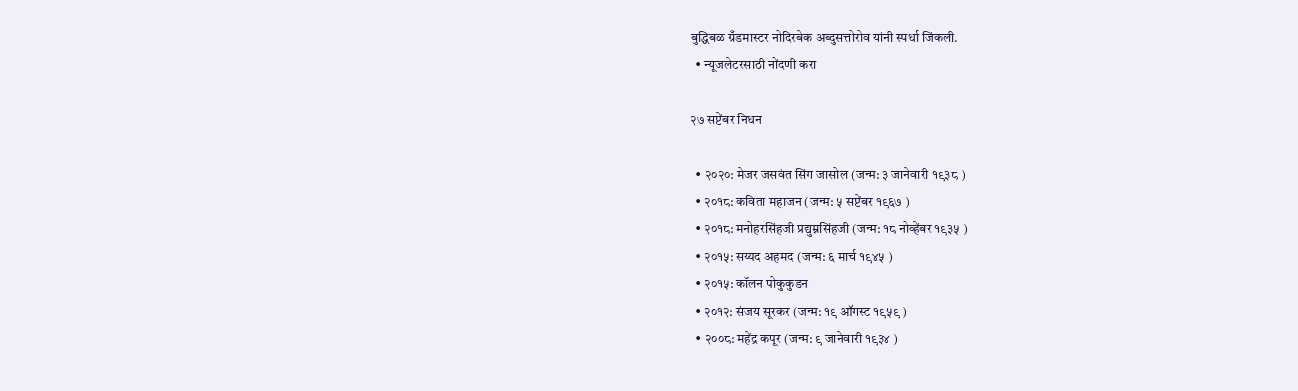बुद्धिबळ ग्रँडमास्टर नोदिरबेक अब्दुसत्तोरोव यांनी स्पर्धा जिंकली.
  • न्यूजलेटरसाठी नोंदणी करा

२७ सप्टेंबर निधन

  • २०२०: मेजर जसवंत सिंग जासोल (जन्म: ३ जानेवारी १९३८ )
  • २०१८: कविता महाजन (जन्म: ५ सप्टेंबर १९६७ )
  • २०१८: मनोहरसिंहजी प्रद्युम्नसिंहजी (जन्म: १८ नोव्हेंबर १९३५ )
  • २०१५: सय्यद अहमद (जन्म: ६ मार्च १९४५ )
  • २०१५: कॉलन पोकुकुडन
  • २०१२: संजय सूरकर (जन्म: १९ ऑगस्ट १९५९ )
  • २००८: महेंद्र कपूर (जन्म: ९ जानेवारी १९३४ )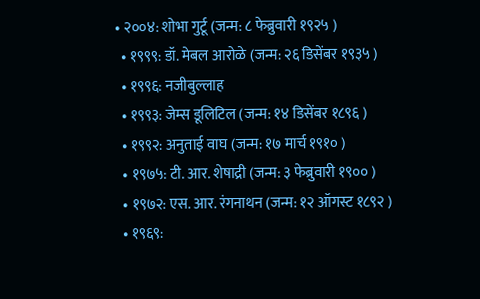• २००४: शोभा गुर्टू (जन्म: ८ फेब्रुवारी १९२५ )
  • १९९९: डॉ. मेबल आरोळे (जन्म: २६ डिसेंबर १९३५ )
  • १९९६: नजीबुल्लाह
  • १९९३: जेम्स डूलिटिल (जन्म: १४ डिसेंबर १८९६ )
  • १९९२: अनुताई वाघ (जन्म: १७ मार्च १९१० )
  • १९७५: टी. आर. शेषाद्री (जन्म: ३ फेब्रुवारी १९०० )
  • १९७२: एस. आर. रंगनाथन (जन्म: १२ ऑगस्ट १८९२ )
  • १९६९: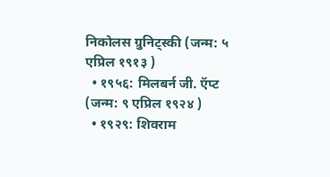निकोलस ग्रुनिट्स्की (जन्म: ५ एप्रिल १९१३ )
  • १९५६: मिलबर्न जी. ऍप्ट (जन्म: ९ एप्रिल १९२४ )
  • १९२९: शिवराम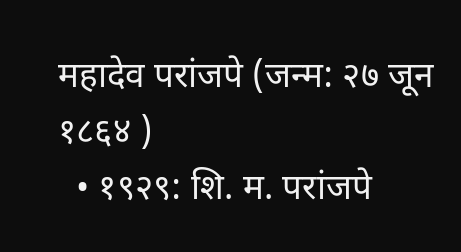महादेव परांजपे (जन्म: २७ जून १८६४ )
  • १९२९: शि. म. परांजपे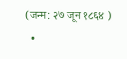(जन्म: २७ जून १८६४ )
  •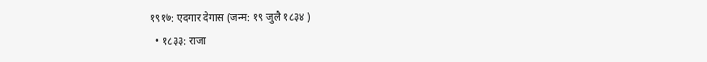१९१७: एदगार देगास (जन्म: १९ जुलै १८३४ )
  • १८३३: राजा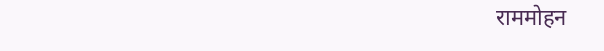राममोहन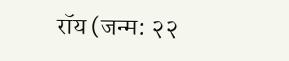रॉय (जन्म: २२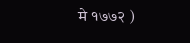मे १७७२ )